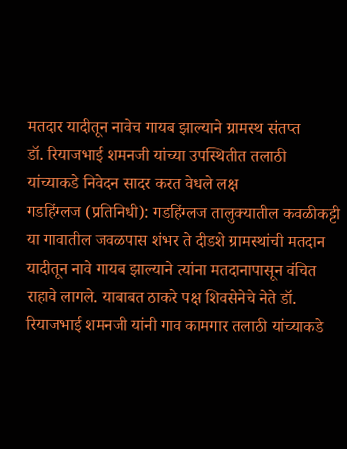मतदार यादीतून नावेच गायब झाल्याने ग्रामस्थ संतप्त
डॉ. रियाजभाई शमनजी यांच्या उपस्थितीत तलाठी यांच्याकडे निवेदन सादर करत वेधले लक्ष
गडहिंग्लज (प्रतिनिधी): गडहिंग्लज तालुक्यातील कवळीकट्टी या गावातील जवळपास शंभर ते दीडशे ग्रामस्थांची मतदान यादीतून नावे गायब झाल्याने त्यांना मतदानापासून वंचित राहावे लागले. याबाबत ठाकरे पक्ष शिवसेनेचे नेते डॉ. रियाजभाई शमनजी यांनी गाव कामगार तलाठी यांच्याकडे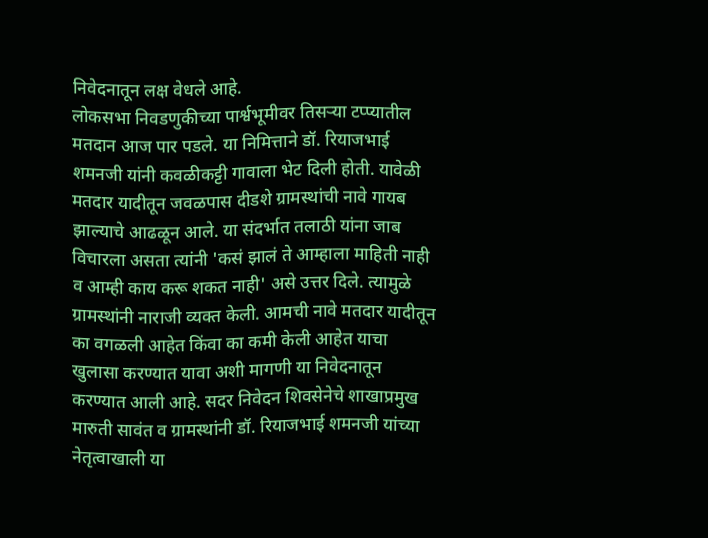निवेदनातून लक्ष वेधले आहे.
लोकसभा निवडणुकीच्या पार्श्वभूमीवर तिसऱ्या टप्प्यातील मतदान आज पार पडले. या निमित्ताने डॉ. रियाजभाई शमनजी यांनी कवळीकट्टी गावाला भेट दिली होती. यावेळी मतदार यादीतून जवळपास दीडशे ग्रामस्थांची नावे गायब झाल्याचे आढळून आले. या संदर्भात तलाठी यांना जाब विचारला असता त्यांनी 'कसं झालं ते आम्हाला माहिती नाही व आम्ही काय करू शकत नाही' असे उत्तर दिले. त्यामुळे ग्रामस्थांनी नाराजी व्यक्त केली. आमची नावे मतदार यादीतून का वगळली आहेत किंवा का कमी केली आहेत याचा खुलासा करण्यात यावा अशी मागणी या निवेदनातून करण्यात आली आहे. सदर निवेदन शिवसेनेचे शाखाप्रमुख मारुती सावंत व ग्रामस्थांनी डॉ. रियाजभाई शमनजी यांच्या नेतृत्वाखाली या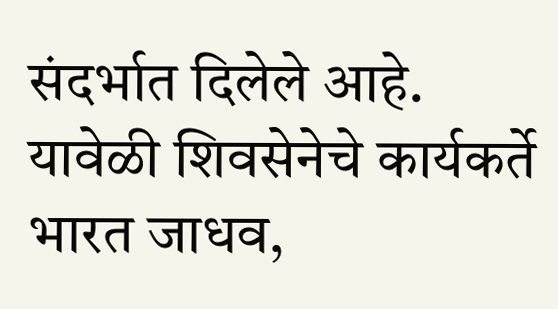संदर्भात दिलेले आहे. यावेळी शिवसेनेचे कार्यकर्ते भारत जाधव,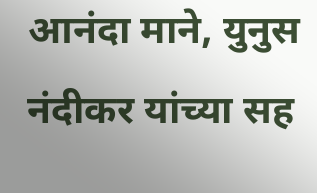आनंदा माने, युनुस नंदीकर यांच्या सह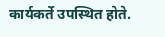कार्यकर्ते उपस्थित होते.